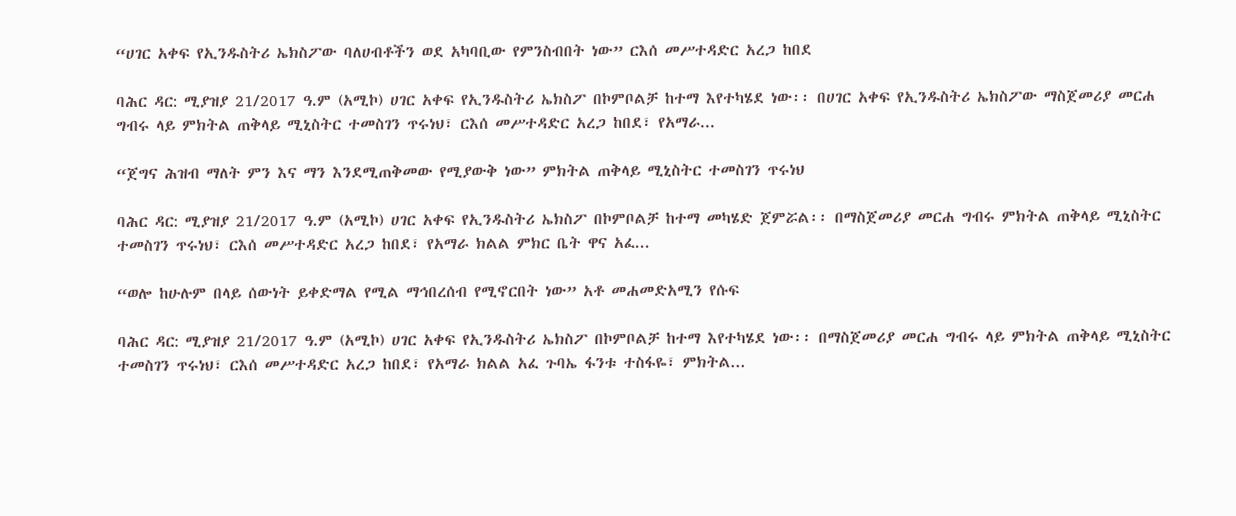“ሀገር አቀፍ የኢንዱስትሪ ኤክስፖው ባለሀብቶችን ወደ አካባቢው የምንስብበት ነው” ርእሰ መሥተዳድር አረጋ ከበደ

ባሕር ዳር: ሚያዝያ 21/2017 ዓ.ም (አሚኮ) ሀገር አቀፍ የኢንዱስትሪ ኤክስፖ በኮምቦልቻ ከተማ እየተካሄደ ነው፡፡ በሀገር አቀፍ የኢንዱስትሪ ኤክስፖው ማስጀመሪያ መርሐ ግብሩ ላይ ምክትል ጠቅላይ ሚኒስትር ተመስገን ጥሩነህ፣ ርእሰ መሥተዳድር አረጋ ከበደ፣ የአማራ...

“ጀግና ሕዝብ ማለት ምን እና ማን እንደሚጠቅመው የሚያውቅ ነው” ምክትል ጠቅላይ ሚኒስትር ተመስገን ጥሩነህ

ባሕር ዳር: ሚያዝያ 21/2017 ዓ.ም (አሚኮ) ሀገር አቀፍ የኢንዱስትሪ ኤክስፖ በኮምቦልቻ ከተማ መካሄድ ጀምሯል፡፡ በማስጀመሪያ መርሐ ግብሩ ምክትል ጠቅላይ ሚኒስትር ተመስገን ጥሩነህ፣ ርእሰ መሥተዳድር አረጋ ከበደ፣ የአማራ ክልል ምክር ቤት ዋና አፈ...

“ወሎ ከሁሉም በላይ ሰውነት ይቀድማል የሚል ማኅበረሰብ የሚኖርበት ነው” አቶ መሐመድአሚን የሱፍ

ባሕር ዳር: ሚያዝያ 21/2017 ዓ.ም (አሚኮ) ሀገር አቀፍ የኢንዱስትሪ ኤክስፖ በኮምቦልቻ ከተማ እየተካሄደ ነው፡፡ በማስጀመሪያ መርሐ ግብሩ ላይ ምክትል ጠቅላይ ሚኒስትር ተመስገን ጥሩነህ፣ ርእሰ መሥተዳድር አረጋ ከበደ፣ የአማራ ክልል አፈ ጉባኤ ፋንቱ ተስፋዬ፣ ምክትል...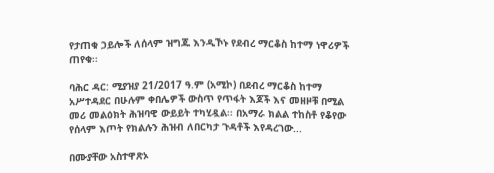የታጠቁ ኃይሎች ለሰላም ዝግጁ እንዲኾኑ የደብረ ማርቆስ ከተማ ነዋሪዎች ጠየቁ፡፡

ባሕር ዳር: ሚያዝያ 21/2017 ዓ.ም (አሚኮ) በደብረ ማርቆስ ከተማ አሥተዳደር በሁሉም ቀበሌዎች ውስጥ የጥፋት እጆች እና መዘዞቹ በሚል መሪ መልዕክት ሕዝባዊ ውይይት ተካሂዷል፡፡ በአማራ ክልል ተከስቶ የቆየው የሰላም እጦት የክልሉን ሕዝብ ለበርካታ ጉዳቶች እየዳረገው...

በሙያቸው አስተዋጽኦ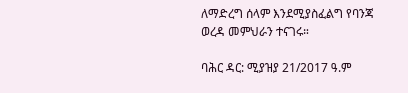ለማድረግ ሰላም እንደሚያስፈልግ የባንጃ ወረዳ መምህራን ተናገሩ።

ባሕር ዳር: ሚያዝያ 21/2017 ዓ.ም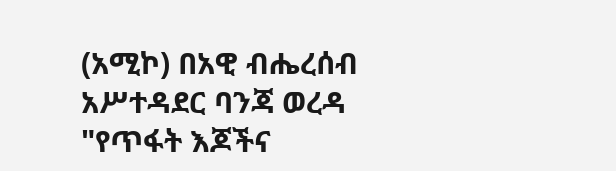(አሚኮ) በአዊ ብሔረሰብ አሥተዳደር ባንጃ ወረዳ "የጥፋት እጆችና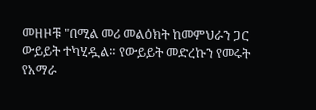መዘዞቹ "በሚል መሪ መልዕክት ከመምህራን ጋር ውይይት ተካሂዷል። የውይይት መድረኩን የመሩት የአማራ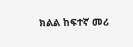ክልል ከፍተኛ መሪ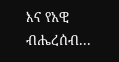እና የአዊ ብሔረሰብ...